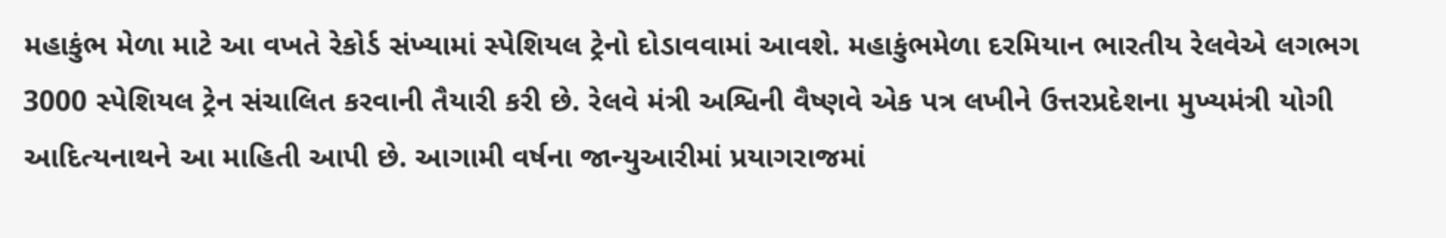મહાકુંભ મેળા માટે આ વખતે રેકોર્ડ સંખ્યામાં સ્પેશિયલ ટ્રેનો દોડાવવામાં આવશે. મહાકુંભમેળા દરમિયાન ભારતીય રેલવેએ લગભગ 3000 સ્પેશિયલ ટ્રેન સંચાલિત કરવાની તૈયારી કરી છે. રેલવે મંત્રી અશ્વિની વૈષ્ણવે એક પત્ર લખીને ઉત્તરપ્રદેશના મુખ્યમંત્રી યોગી આદિત્યનાથને આ માહિતી આપી છે. આગામી વર્ષના જાન્યુઆરીમાં પ્રયાગરાજમાં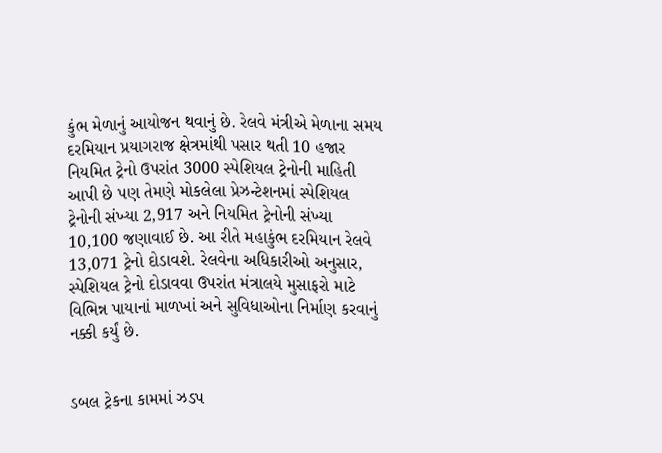કુંભ મેળાનું આયોજન થવાનું છે. રેલવે મંત્રીએ મેળાના સમય દરમિયાન પ્રયાગરાજ ક્ષેત્રમાંથી પસાર થતી 10 હજાર નિયમિત ટ્રેનો ઉપરાંત 3000 સ્પેશિયલ ટ્રેનોની માહિતી આપી છે પણ તેમણે મોકલેલા પ્રેઝન્ટેશનમાં સ્પેશિયલ ટ્રેનોની સંખ્યા 2,917 અને નિયમિત ટ્રેનોની સંખ્યા 10,100 જણાવાઈ છે. આ રીતે મહાકુંભ દરમિયાન રેલવે 13,071 ટ્રેનો દોડાવશે. રેલવેના અધિકારીઓ અનુસાર, સ્પેશિયલ ટ્રેનો દોડાવવા ઉપરાંત મંત્રાલયે મુસાફરો માટે વિભિન્ન પાયાનાં માળખાં અને સુવિધાઓના નિર્માણ કરવાનું નક્કી કર્યું છે.


ડબલ ટ્રેકના કામમાં ઝડપ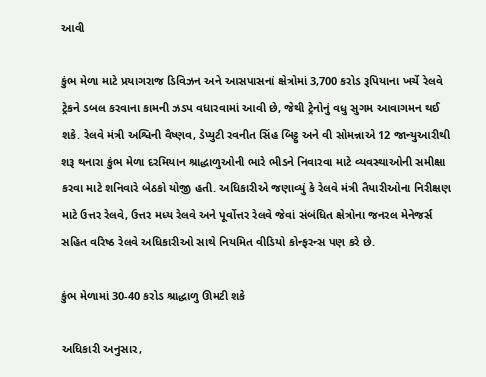આવી

કુંભ મેળા માટે પ્રયાગરાજ ડિવિઝન અને આસપાસનાં ક્ષેત્રોમાં 3,700 કરોડ રૂપિયાના ખર્ચે રેલવે ટ્રેકને ડબલ કરવાના કામની ઝડપ વધારવામાં આવી છે, જેથી ટ્રેનોનું વધુ સુગમ આવાગમન થઈ શકે. રેલવે મંત્રી અશ્વિની વૈષ્ણવ, ડેપ્યુટી રવનીત સિંહ બિટ્ટુ અને વી સોમન્નાએ 12 જાન્યુઆરીથી શરૂ થનારા કુંભ મેળા દરમિયાન શ્રાદ્ધાળુઓની ભારે ભીડને નિવારવા માટે વ્યવસ્થાઓની સમીક્ષા કરવા માટે શનિવારે બેઠકો યોજી હતી. અધિકારીએ જણાવ્યું કે રેલવે મંત્રી તૈયારીઓના નિરીક્ષણ માટે ઉત્તર રેલવે, ઉત્તર મધ્ય રેલવે અને પૂર્વોત્તર રેલવે જેવાં સંબંધિત ક્ષેત્રોના જનરલ મેનેજર્સ સહિત વરિષ્ઠ રેલવે અધિકારીઓ સાથે નિયમિત વીડિયો કોન્ફરન્સ પણ કરે છે.

કુંભ મેળામાં 30-40 કરોડ શ્રાદ્ધાળુ ઊમટી શકે

અધિકારી અનુસાર,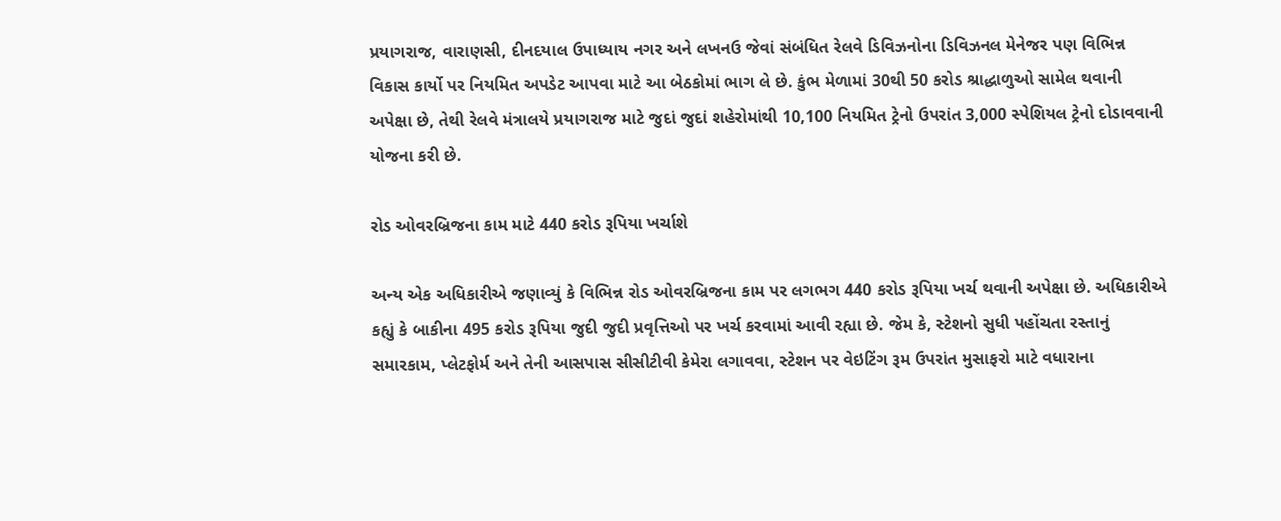પ્રયાગરાજ, વારાણસી, દીનદયાલ ઉપાધ્યાય નગર અને લખનઉ જેવાં સંબંધિત રેલવે ડિવિઝનોના ડિવિઝનલ મેનેજર પણ વિભિન્ન વિકાસ કાર્યો પર નિયમિત અપડેટ આપવા માટે આ બેઠકોમાં ભાગ લે છે. કુંભ મેળામાં 30થી 50 કરોડ શ્રાદ્ધાળુઓ સામેલ થવાની અપેક્ષા છે, તેથી રેલવે મંત્રાલયે પ્રયાગરાજ માટે જુદાં જુદાં શહેરોમાંથી 10,100 નિયમિત ટ્રેનો ઉપરાંત 3,000 સ્પેશિયલ ટ્રેનો દોડાવવાની યોજના કરી છે.

રોડ ઓવરબ્રિજના કામ માટે 440 કરોડ રૂપિયા ખર્ચાશે

અન્ય એક અધિકારીએ જણાવ્યું કે વિભિન્ન રોડ ઓવરબ્રિજના કામ પર લગભગ 440 કરોડ રૂપિયા ખર્ચ થવાની અપેક્ષા છે. અધિકારીએ કહ્યું કે બાકીના 495 કરોડ રૂપિયા જુદી જુદી પ્રવૃત્તિઓ પર ખર્ચ કરવામાં આવી રહ્યા છે. જેમ કે, સ્ટેશનો સુધી પહોંચતા રસ્તાનું સમારકામ, પ્લેટફોર્મ અને તેની આસપાસ સીસીટીવી કેમેરા લગાવવા, સ્ટેશન પર વેઇટિંગ રૂમ ઉપરાંત મુસાફરો માટે વધારાના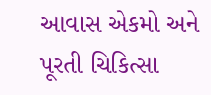આવાસ એકમો અને પૂરતી ચિકિત્સા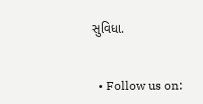સુવિધા.


  • Follow us on: